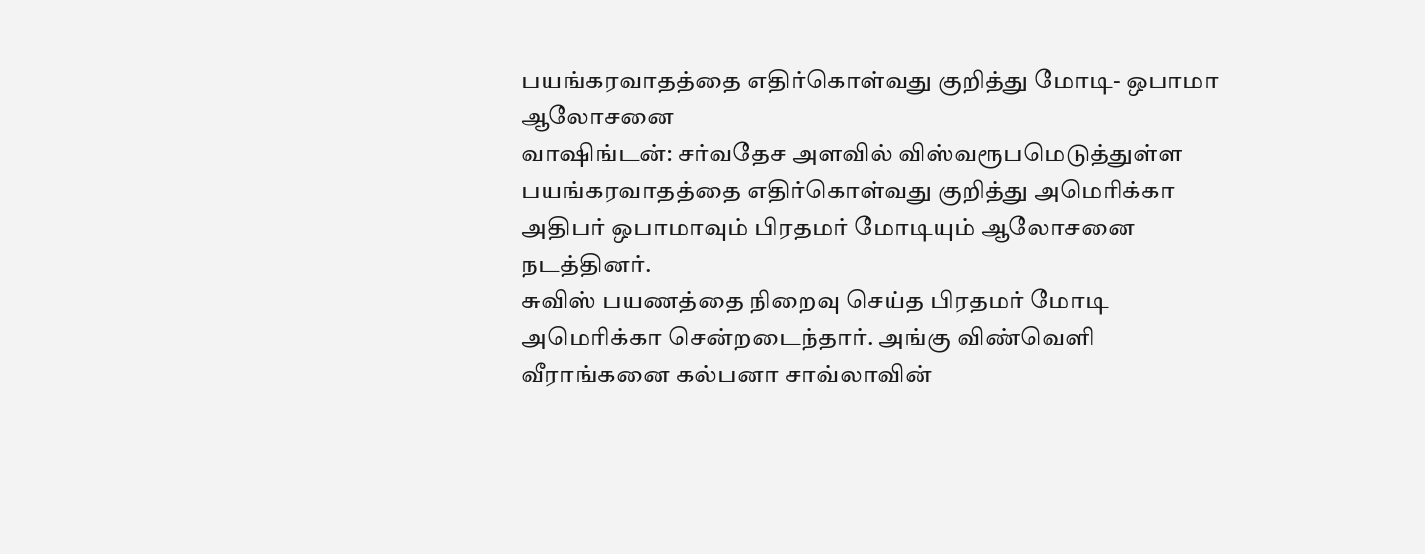பயங்கரவாதத்தை எதிர்கொள்வது குறித்து மோடி- ஒபாமா ஆலோசனை
வாஷிங்டன்: சர்வதேச அளவில் விஸ்வரூபமெடுத்துள்ள பயங்கரவாதத்தை எதிர்கொள்வது குறித்து அமெரிக்கா அதிபர் ஒபாமாவும் பிரதமர் மோடியும் ஆலோசனை நடத்தினர்.
சுவிஸ் பயணத்தை நிறைவு செய்த பிரதமர் மோடி அமெரிக்கா சென்றடைந்தார். அங்கு விண்வெளி வீராங்கனை கல்பனா சாவ்லாவின்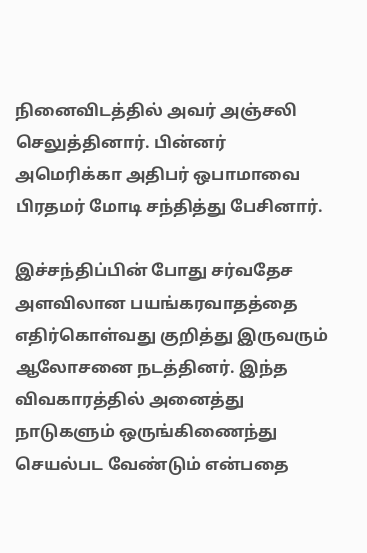நினைவிடத்தில் அவர் அஞ்சலி செலுத்தினார். பின்னர் அமெரிக்கா அதிபர் ஒபாமாவை பிரதமர் மோடி சந்தித்து பேசினார்.

இச்சந்திப்பின் போது சர்வதேச அளவிலான பயங்கரவாதத்தை எதிர்கொள்வது குறித்து இருவரும் ஆலோசனை நடத்தினர். இந்த விவகாரத்தில் அனைத்து நாடுகளும் ஒருங்கிணைந்து செயல்பட வேண்டும் என்பதை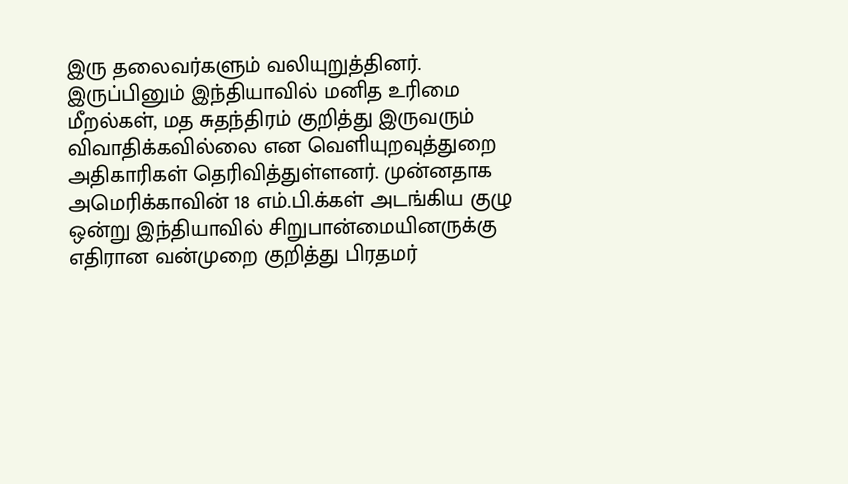இரு தலைவர்களும் வலியுறுத்தினர்.
இருப்பினும் இந்தியாவில் மனித உரிமை மீறல்கள், மத சுதந்திரம் குறித்து இருவரும் விவாதிக்கவில்லை என வெளியுறவுத்துறை அதிகாரிகள் தெரிவித்துள்ளனர். முன்னதாக அமெரிக்காவின் 18 எம்.பி.க்கள் அடங்கிய குழு ஒன்று இந்தியாவில் சிறுபான்மையினருக்கு எதிரான வன்முறை குறித்து பிரதமர்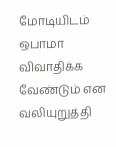மோடியிடம் ஒபாமா விவாதிக்க வேண்டும் என வலியுறுத்தி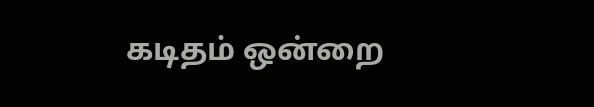கடிதம் ஒன்றை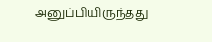அனுப்பியிருந்தது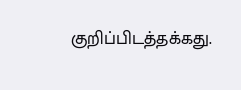குறிப்பிடத்தக்கது.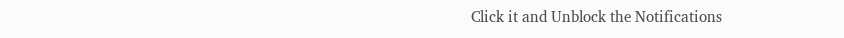Click it and Unblock the Notifications